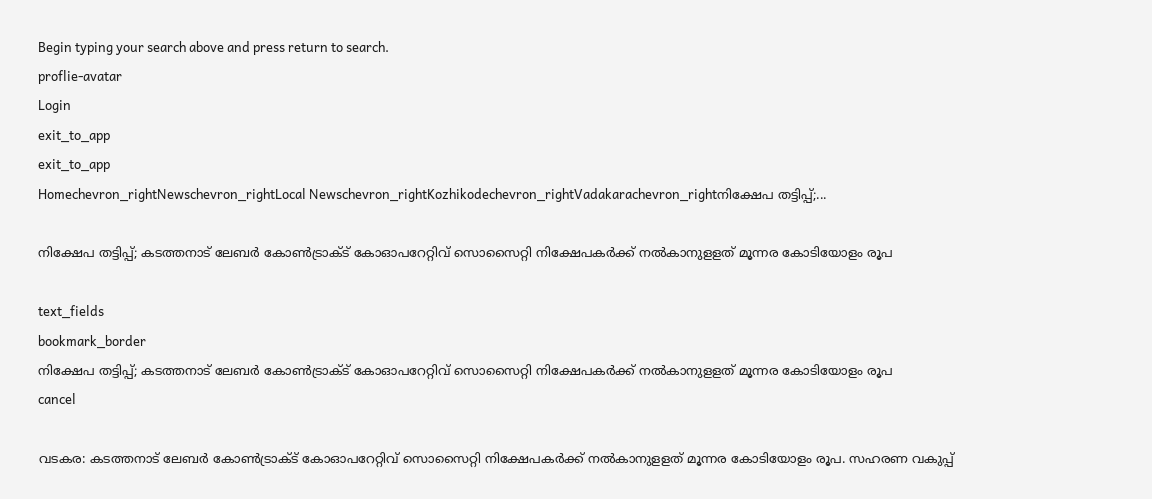Begin typing your search above and press return to search.
proflie-avatar
Login
exit_to_app
exit_to_app
Homechevron_rightNewschevron_rightLocal Newschevron_rightKozhikodechevron_rightVadakarachevron_rightനിക്ഷേപ തട്ടിപ്പ്;...

നിക്ഷേപ തട്ടിപ്പ്; കടത്തനാട് ലേബർ കോൺട്രാക്ട് കോഓപറേറ്റിവ് സൊസൈറ്റി നിക്ഷേപകർക്ക് നൽകാനുളളത് മൂന്നര കോടിയോളം രൂപ

text_fields
bookmark_border
നിക്ഷേപ തട്ടിപ്പ്; കടത്തനാട് ലേബർ കോൺട്രാക്ട് കോഓപറേറ്റിവ് സൊസൈറ്റി നിക്ഷേപകർക്ക് നൽകാനുളളത് മൂന്നര കോടിയോളം രൂപ
cancel

വടകര: കടത്തനാട് ലേബർ കോൺട്രാക്ട് കോഓപറേറ്റിവ് സൊസൈറ്റി നിക്ഷേപകർക്ക് നൽകാനുളളത് മൂന്നര കോടിയോളം രൂപ. സഹരണ വകുപ്പ്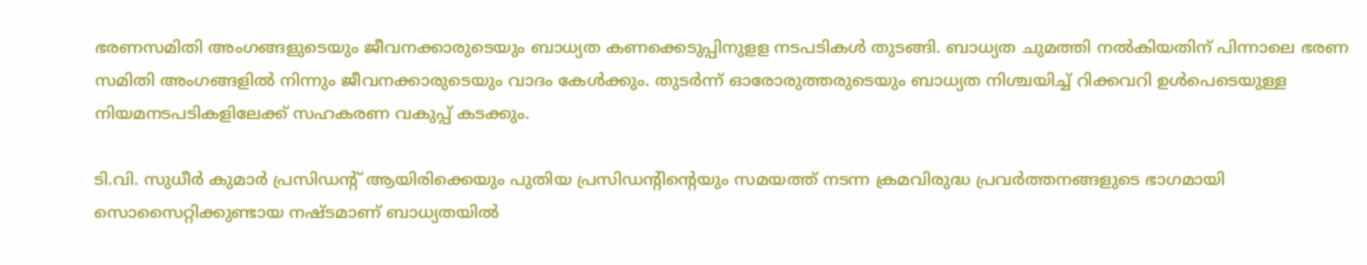ഭരണസമിതി അംഗങ്ങളുടെയും ജീവനക്കാരുടെയും ബാധ്യത കണക്കെടുപ്പിനുളള നടപടികൾ തുടങ്ങി. ബാധ്യത ചുമത്തി നൽകിയതിന് പിന്നാലെ ഭരണ സമിതി അംഗങ്ങളിൽ നിന്നും ജീവനക്കാരുടെയും വാദം കേൾക്കും. തുടർന്ന് ഓരോരുത്തരുടെയും ബാധ്യത നിശ്ചയിച്ച് റിക്കവറി ഉൾപെടെയുള്ള നിയമനടപടികളിലേക്ക് സഹകരണ വകുപ്പ് കടക്കും.

ടി.വി. സുധീർ കുമാർ പ്രസിഡന്റ് ആയിരിക്കെയും പുതിയ പ്രസിഡന്റിന്റെയും സമയത്ത് നടന്ന ക്രമവിരുദ്ധ പ്രവർത്തനങ്ങളുടെ ഭാഗമായി സൊസൈറ്റിക്കുണ്ടായ നഷ്ടമാണ് ബാധ്യതയിൽ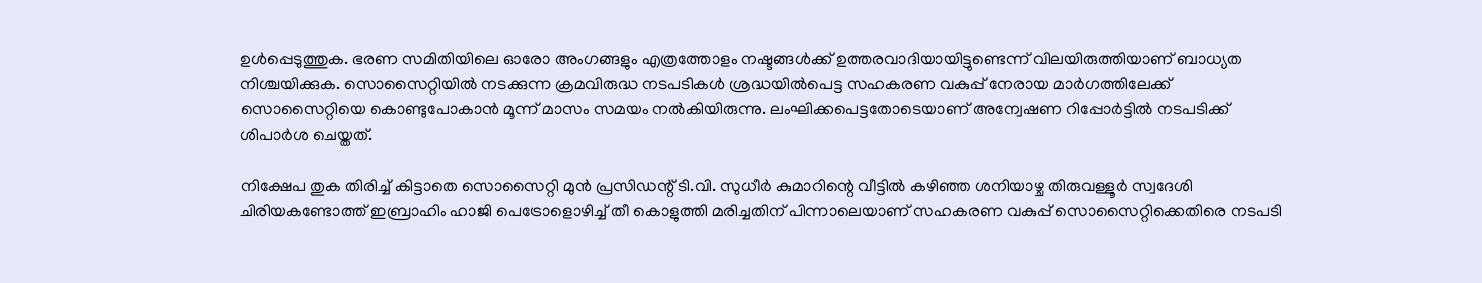ഉൾപ്പെടുത്തുക. ഭരണ സമിതിയിലെ ഓരോ അംഗങ്ങളും എത്രത്തോളം നഷ്ടങ്ങൾക്ക് ഉത്തരവാദിയായിട്ടുണ്ടെന്ന് വിലയിരുത്തിയാണ് ബാധ്യത നിശ്ചയിക്കുക. സൊസൈറ്റിയിൽ നടക്കുന്ന ക്രമവിരുദ്ധ നടപടികൾ ശ്രദ്ധയിൽപെട്ട സഹകരണ വകുപ്പ് നേരായ മാർഗത്തിലേക്ക് സൊസൈറ്റിയെ കൊണ്ടുപോകാൻ മൂന്ന് മാസം സമയം നൽകിയിരുന്നു. ലംഘിക്കപെട്ടതോടെയാണ് അന്വേഷണ റിപ്പോർട്ടിൽ നടപടിക്ക് ശിപാർശ ചെയ്തത്.

നിക്ഷേപ തുക തിരിച്ച് കിട്ടാതെ സൊസൈറ്റി മുൻ പ്രസിഡന്റ് ടി.വി. സുധീർ കുമാറിന്റെ വീട്ടിൽ കഴിഞ്ഞ ശനിയാഴ്ച തിരുവള്ളൂർ സ്വദേശി ചിരിയകണ്ടോത്ത് ഇബ്രാഹിം ഹാജി പെട്രോളൊഴിച്ച് തീ കൊളുത്തി മരിച്ചതിന് പിന്നാലെയാണ് സഹകരണ വകുപ്പ് സൊസൈറ്റിക്കെതിരെ നടപടി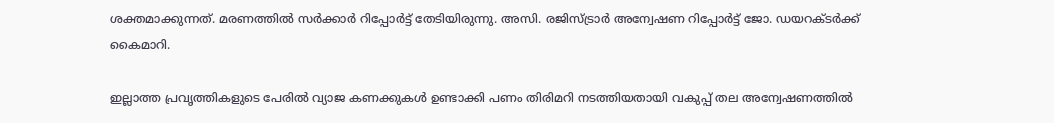ശക്തമാക്കുന്നത്. മരണത്തിൽ സർക്കാർ റിപ്പോർട്ട് തേടിയിരുന്നു. അസി. രജിസ്ട്രാർ അന്വേഷണ റിപ്പോർട്ട് ജോ. ഡയറക്ടർക്ക് കൈമാറി.

ഇല്ലാത്ത പ്രവൃത്തികളുടെ പേരിൽ വ്യാജ കണക്കുകൾ ഉണ്ടാക്കി പണം തിരിമറി നടത്തിയതായി വകുപ്പ് തല അന്വേഷണത്തിൽ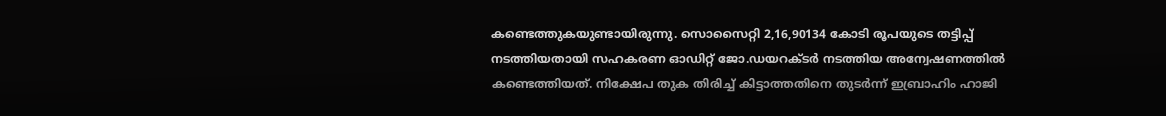കണ്ടെത്തുകയുണ്ടായിരുന്നു. സൊസൈറ്റി 2,16,90134 കോടി രൂപയുടെ തട്ടിപ്പ് നടത്തിയതായി സഹകരണ ഓഡിറ്റ് ജോ.ഡയറക്ടർ നടത്തിയ അന്വേഷണത്തിൽ കണ്ടെത്തിയത്. നിക്ഷേപ തുക തിരിച്ച് കിട്ടാത്തതിനെ തുടർന്ന് ഇബ്രാഹിം ഹാജി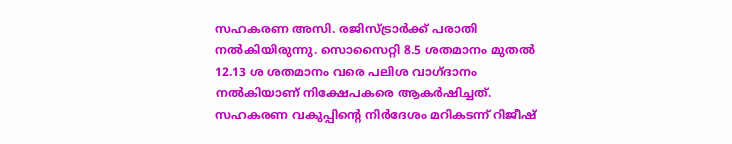സഹകരണ അസി. രജിസ്‌ട്രാർക്ക് പരാതി നൽകിയിരുന്നു. സൊസൈറ്റി 8.5 ശതമാനം മുതൽ 12.13 ശ ശതമാനം വരെ പലിശ വാഗ്ദാനം നൽകിയാണ് നിക്ഷേപകരെ ആകർഷിച്ചത്. സഹകരണ വകുപ്പിന്റെ നിർദേശം മറികടന്ന് റിജീഷ്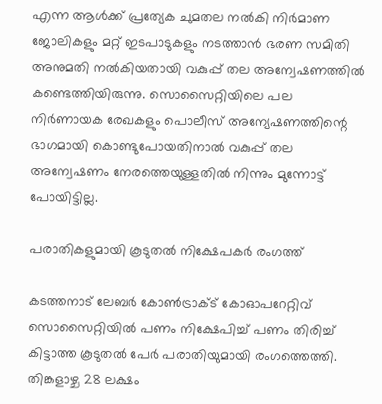എന്ന ആൾക്ക് പ്രത്യേക ചുമതല നൽകി നിർമാണ ജോലികളും മറ്റ് ഇടപാടുകളും നടത്താൻ ഭരണ സമിതി അനുമതി നൽകിയതായി വകുപ്പ് തല അന്വേഷണത്തിൽ കണ്ടെത്തിയിരുന്നു. സൊസൈറ്റിയിലെ പല നിർണായക രേഖകളും പൊലീസ് അന്യേഷണത്തിന്റെ ഭാഗമായി കൊണ്ടുപോയതിനാൽ വകുപ്പ് തല അന്വേഷണം നേരത്തെയുള്ളതിൽ നിന്നും മുന്നോട്ട് പോയിട്ടില്ല.

പരാതികളുമായി കൂടുതൽ നിക്ഷേപകർ രംഗത്ത്

കടത്തനാട് ലേബർ കോൺട്രാക്ട് കോഓപറേറ്റിവ് സൊസൈറ്റിയിൽ പണം നിക്ഷേപിച്ച് പണം തിരിച്ച് കിട്ടാത്ത കൂടുതൽ പേർ പരാതിയുമായി രംഗത്തെത്തി. തിങ്കളാഴ്ച 28 ലക്ഷം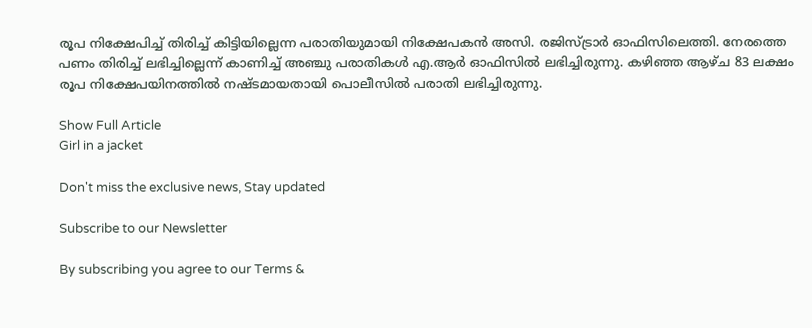രൂപ നിക്ഷേപിച്ച് തിരിച്ച് കിട്ടിയില്ലെന്ന പരാതിയുമായി നിക്ഷേപകൻ അസി. രജിസ്ട്രാർ ഓഫിസിലെത്തി. നേരത്തെ പണം തിരിച്ച് ലഭിച്ചില്ലെന്ന് കാണിച്ച് അഞ്ചു പരാതികൾ എ.ആർ ഓഫിസിൽ ലഭിച്ചിരുന്നു. കഴിഞ്ഞ ആഴ്ച 83 ലക്ഷം രൂപ നിക്ഷേപയിനത്തിൽ നഷ്ടമായതായി പൊലീസിൽ പരാതി ലഭിച്ചിരുന്നു.

Show Full Article
Girl in a jacket

Don't miss the exclusive news, Stay updated

Subscribe to our Newsletter

By subscribing you agree to our Terms &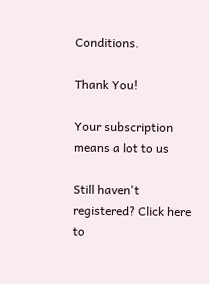Conditions.

Thank You!

Your subscription means a lot to us

Still haven't registered? Click here to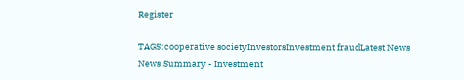Register

TAGS:cooperative societyInvestorsInvestment fraudLatest News
News Summary - Investment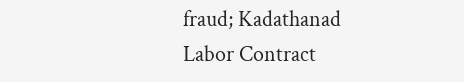fraud; Kadathanad Labor Contract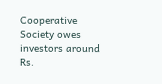Cooperative Society owes investors around Rs.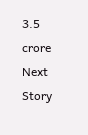3.5 crore
Next Story